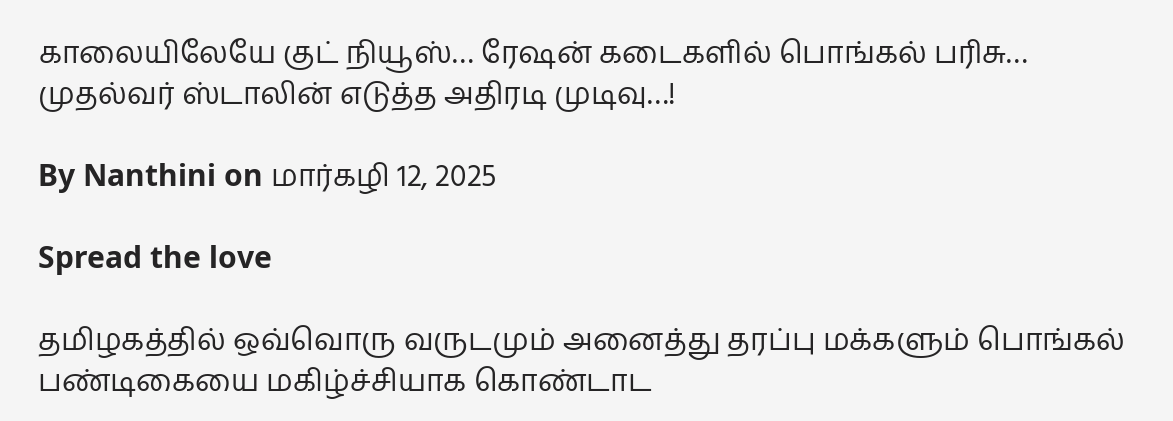காலையிலேயே குட் நியூஸ்… ரேஷன் கடைகளில் பொங்கல் பரிசு… முதல்வர் ஸ்டாலின் எடுத்த அதிரடி முடிவு…!

By Nanthini on மார்கழி 12, 2025

Spread the love

தமிழகத்தில் ஒவ்வொரு வருடமும் அனைத்து தரப்பு மக்களும் பொங்கல் பண்டிகையை மகிழ்ச்சியாக கொண்டாட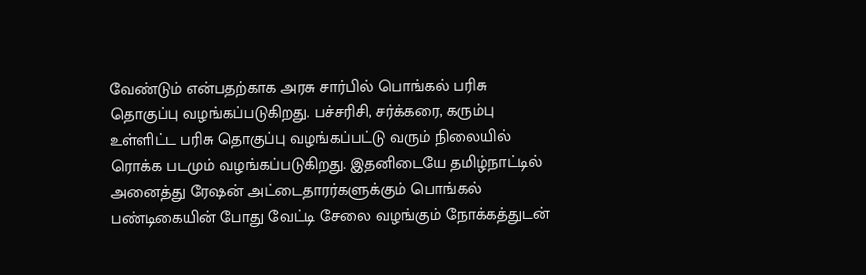வேண்டும் என்பதற்காக அரசு சார்பில் பொங்கல் பரிசு தொகுப்பு வழங்கப்படுகிறது. பச்சரிசி, சர்க்கரை, கரும்பு உள்ளிட்ட பரிசு தொகுப்பு வழங்கப்பட்டு வரும் நிலையில் ரொக்க படமும் வழங்கப்படுகிறது. இதனிடையே தமிழ்நாட்டில் அனைத்து ரேஷன் அட்டைதாரர்களுக்கும் பொங்கல் பண்டிகையின் போது வேட்டி சேலை வழங்கும் நோக்கத்துடன்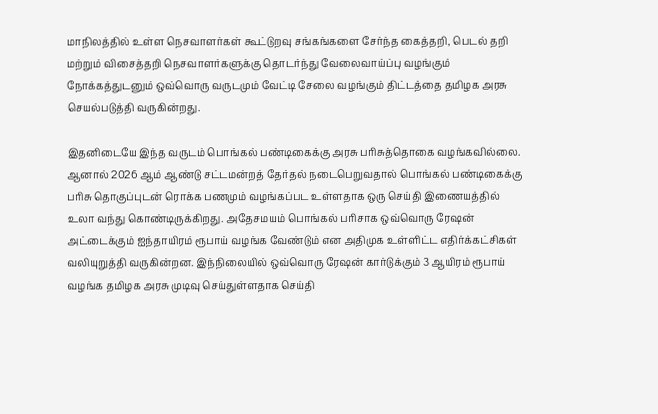மாநிலத்தில் உள்ள நெசவாளர்கள் கூட்டுறவு சங்கங்களை சேர்ந்த கைத்தறி, பெடல் தறி மற்றும் விசைத்தறி நெசவாளர்களுக்கு தொடர்ந்து வேலைவாய்ப்பு வழங்கும் நோக்கத்துடனும் ஒவ்வொரு வருடமும் வேட்டி சேலை வழங்கும் திட்டத்தை தமிழக அரசு செயல்படுத்தி வருகின்றது.

இதனிடையே இந்த வருடம் பொங்கல் பண்டிகைக்கு அரசு பரிசுத்தொகை வழங்கவில்லை. ஆனால் 2026 ஆம் ஆண்டு சட்டமன்றத் தேர்தல் நடைபெறுவதால் பொங்கல் பண்டிகைக்கு பரிசு தொகுப்புடன் ரொக்க பணமும் வழங்கப்பட உள்ளதாக ஒரு செய்தி இணையத்தில் உலா வந்து கொண்டிருக்கிறது. அதேசமயம் பொங்கல் பரிசாக ஒவ்வொரு ரேஷன் அட்டைக்கும் ஐந்தாயிரம் ரூபாய் வழங்க வேண்டும் என அதிமுக உள்ளிட்ட எதிர்க்கட்சிகள் வலியுறுத்தி வருகின்றன. இந்நிலையில் ஒவ்வொரு ரேஷன் கார்டுக்கும் 3 ஆயிரம் ரூபாய் வழங்க தமிழக அரசு முடிவு செய்துள்ளதாக செய்தி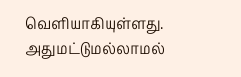வெளியாகியுள்ளது. அதுமட்டுமல்லாமல்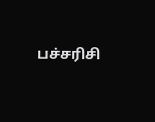பச்சரிசி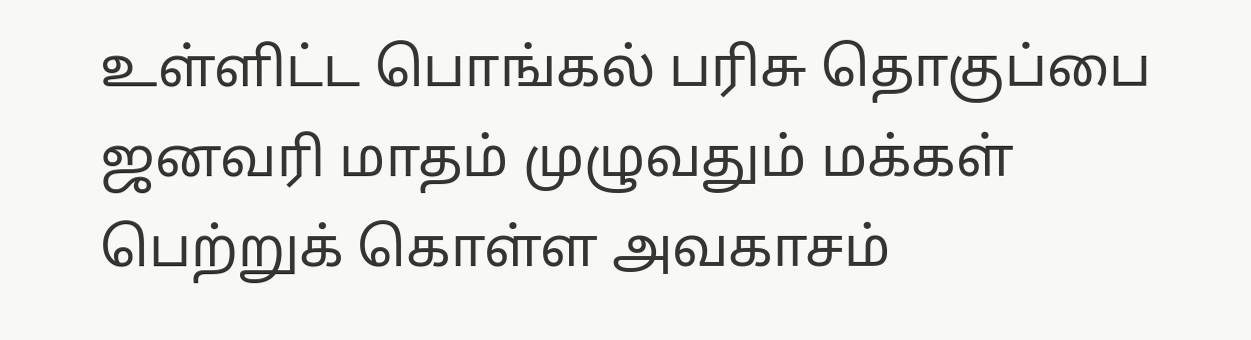உள்ளிட்ட பொங்கல் பரிசு தொகுப்பை ஜனவரி மாதம் முழுவதும் மக்கள் பெற்றுக் கொள்ள அவகாசம்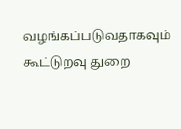வழங்கப்படுவதாகவும் கூட்டுறவு துறை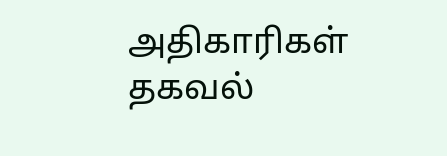அதிகாரிகள் தகவல்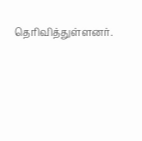தெரிவித்துள்ளனர்.